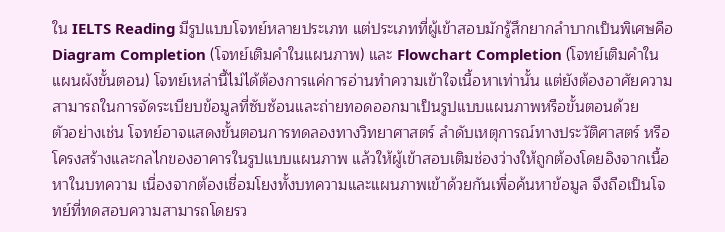ใน IELTS Reading มีรูปแบบโจทย์หลายประเภท แต่ประเภทที่ผู้เข้าสอบมักรู้สึกยากลำบากเป็นพิเศษคือ Diagram Completion (โจทย์เติมคำในแผนภาพ) และ Flowchart Completion (โจทย์เติมคำในแผนผังขั้นตอน) โจทย์เหล่านี้ไม่ได้ต้องการแค่การอ่านทำความเข้าใจเนื้อหาเท่านั้น แต่ยังต้องอาศัยความสามารถในการจัดระเบียบข้อมูลที่ซับซ้อนและถ่ายทอดออกมาเป็นรูปแบบแผนภาพหรือขั้นตอนด้วย
ตัวอย่างเช่น โจทย์อาจแสดงขั้นตอนการทดลองทางวิทยาศาสตร์ ลำดับเหตุการณ์ทางประวัติศาสตร์ หรือโครงสร้างและกลไกของอาคารในรูปแบบแผนภาพ แล้วให้ผู้เข้าสอบเติมช่องว่างให้ถูกต้องโดยอิงจากเนื้อหาในบทความ เนื่องจากต้องเชื่อมโยงทั้งบทความและแผนภาพเข้าด้วยกันเพื่อค้นหาข้อมูล จึงถือเป็นโจทย์ที่ทดสอบความสามารถโดยรว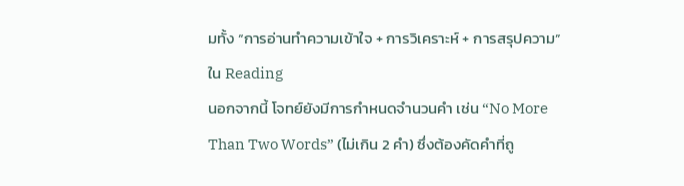มทั้ง “การอ่านทำความเข้าใจ + การวิเคราะห์ + การสรุปความ” ใน Reading
นอกจากนี้ โจทย์ยังมีการกำหนดจำนวนคำ เช่น “No More Than Two Words” (ไม่เกิน 2 คำ) ซึ่งต้องคัดคำที่ถู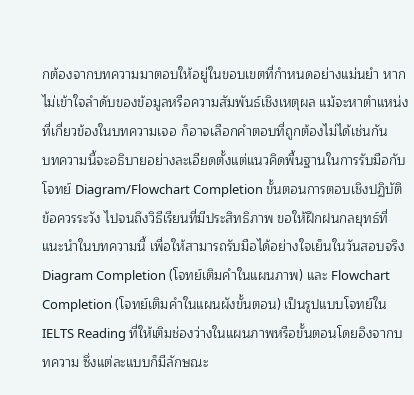กต้องจากบทความมาตอบให้อยู่ในขอบเขตที่กำหนดอย่างแม่นยำ หากไม่เข้าใจลำดับของข้อมูลหรือความสัมพันธ์เชิงเหตุผล แม้จะหาตำแหน่งที่เกี่ยวข้องในบทความเจอ ก็อาจเลือกคำตอบที่ถูกต้องไม่ได้เช่นกัน
บทความนี้จะอธิบายอย่างละเอียดตั้งแต่แนวคิดพื้นฐานในการรับมือกับโจทย์ Diagram/Flowchart Completion ขั้นตอนการตอบเชิงปฏิบัติ ข้อควรระวัง ไปจนถึงวิธีเรียนที่มีประสิทธิภาพ ขอให้ฝึกฝนกลยุทธ์ที่แนะนำในบทความนี้ เพื่อให้สามารถรับมือได้อย่างใจเย็นในวันสอบจริง
Diagram Completion (โจทย์เติมคำในแผนภาพ) และ Flowchart Completion (โจทย์เติมคำในแผนผังขั้นตอน) เป็นรูปแบบโจทย์ใน IELTS Reading ที่ให้เติมช่องว่างในแผนภาพหรือขั้นตอนโดยอิงจากบทความ ซึ่งแต่ละแบบก็มีลักษณะ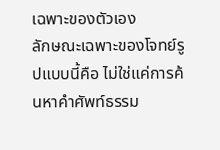เฉพาะของตัวเอง
ลักษณะเฉพาะของโจทย์รูปแบบนี้คือ ไม่ใช่แค่การค้นหาคำศัพท์ธรรม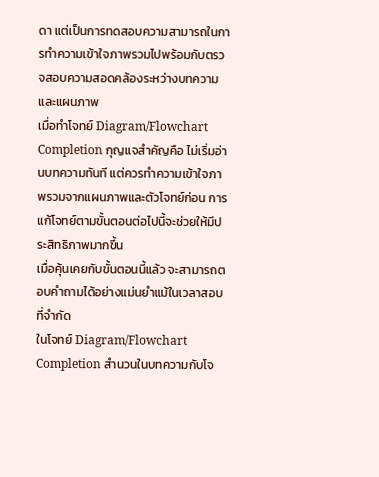ดา แต่เป็นการทดสอบความสามารถในการทำความเข้าใจภาพรวมไปพร้อมกับตรวจสอบความสอดคล้องระหว่างบทความและแผนภาพ
เมื่อทำโจทย์ Diagram/Flowchart Completion กุญแจสำคัญคือ ไม่เริ่มอ่านบทความทันที แต่ควรทำความเข้าใจภาพรวมจากแผนภาพและตัวโจทย์ก่อน การแก้โจทย์ตามขั้นตอนต่อไปนี้จะช่วยให้มีประสิทธิภาพมากขึ้น
เมื่อคุ้นเคยกับขั้นตอนนี้แล้ว จะสามารถตอบคำถามได้อย่างแม่นยำแม้ในเวลาสอบที่จำกัด
ในโจทย์ Diagram/Flowchart Completion สำนวนในบทความกับโจ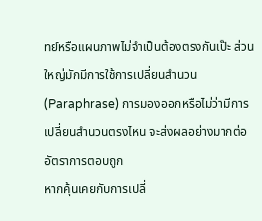ทย์หรือแผนภาพไม่จำเป็นต้องตรงกันเป๊ะ ส่วนใหญ่มักมีการใช้การเปลี่ยนสำนวน (Paraphrase) การมองออกหรือไม่ว่ามีการเปลี่ยนสำนวนตรงไหน จะส่งผลอย่างมากต่ออัตราการตอบถูก
หากคุ้นเคยกับการเปลี่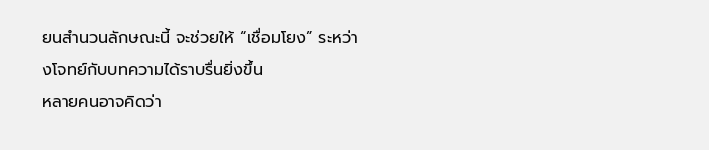ยนสำนวนลักษณะนี้ จะช่วยให้ “เชื่อมโยง” ระหว่างโจทย์กับบทความได้ราบรื่นยิ่งขึ้น
หลายคนอาจคิดว่า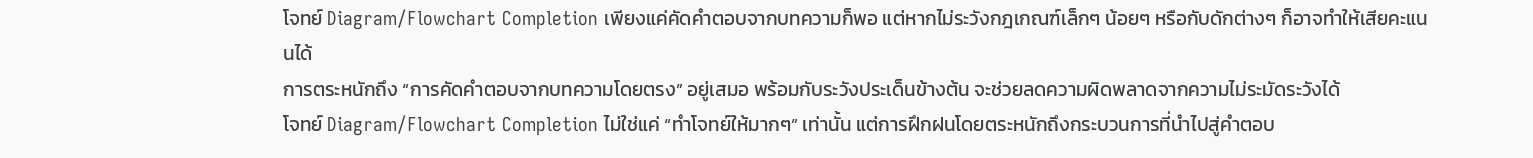โจทย์ Diagram/Flowchart Completion เพียงแค่คัดคำตอบจากบทความก็พอ แต่หากไม่ระวังกฎเกณฑ์เล็กๆ น้อยๆ หรือกับดักต่างๆ ก็อาจทำให้เสียคะแนนได้
การตระหนักถึง “การคัดคำตอบจากบทความโดยตรง” อยู่เสมอ พร้อมกับระวังประเด็นข้างต้น จะช่วยลดความผิดพลาดจากความไม่ระมัดระวังได้
โจทย์ Diagram/Flowchart Completion ไม่ใช่แค่ “ทำโจทย์ให้มากๆ” เท่านั้น แต่การฝึกฝนโดยตระหนักถึงกระบวนการที่นำไปสู่คำตอบ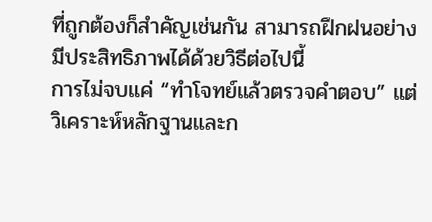ที่ถูกต้องก็สำคัญเช่นกัน สามารถฝึกฝนอย่างมีประสิทธิภาพได้ด้วยวิธีต่อไปนี้
การไม่จบแค่ “ทำโจทย์แล้วตรวจคำตอบ” แต่วิเคราะห์หลักฐานและก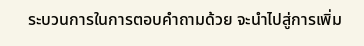ระบวนการในการตอบคำถามด้วย จะนำไปสู่การเพิ่ม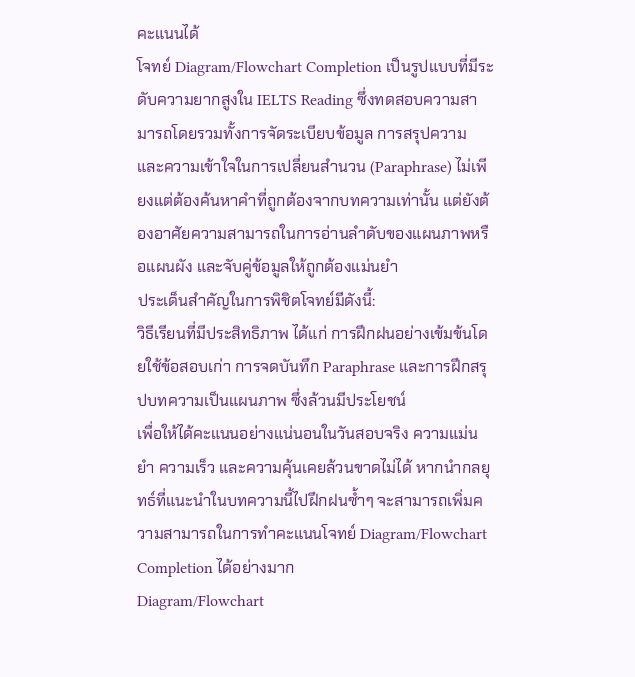คะแนนได้
โจทย์ Diagram/Flowchart Completion เป็นรูปแบบที่มีระดับความยากสูงใน IELTS Reading ซึ่งทดสอบความสามารถโดยรวมทั้งการจัดระเบียบข้อมูล การสรุปความ และความเข้าใจในการเปลี่ยนสำนวน (Paraphrase) ไม่เพียงแต่ต้องค้นหาคำที่ถูกต้องจากบทความเท่านั้น แต่ยังต้องอาศัยความสามารถในการอ่านลำดับของแผนภาพหรือแผนผัง และจับคู่ข้อมูลให้ถูกต้องแม่นยำ
ประเด็นสำคัญในการพิชิตโจทย์มีดังนี้:
วิธีเรียนที่มีประสิทธิภาพ ได้แก่ การฝึกฝนอย่างเข้มข้นโดยใช้ข้อสอบเก่า การจดบันทึก Paraphrase และการฝึกสรุปบทความเป็นแผนภาพ ซึ่งล้วนมีประโยชน์
เพื่อให้ได้คะแนนอย่างแน่นอนในวันสอบจริง ความแม่นยำ ความเร็ว และความคุ้นเคยล้วนขาดไม่ได้ หากนำกลยุทธ์ที่แนะนำในบทความนี้ไปฝึกฝนซ้ำๆ จะสามารถเพิ่มความสามารถในการทำคะแนนโจทย์ Diagram/Flowchart Completion ได้อย่างมาก
Diagram/Flowchart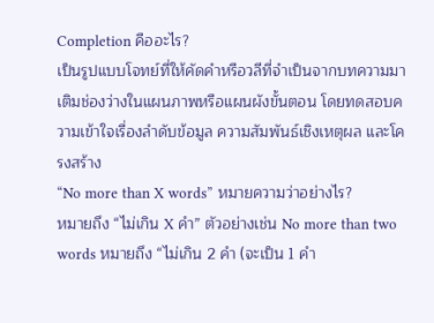Completion คืออะไร?
เป็นรูปแบบโจทย์ที่ให้คัดคำหรือวลีที่จำเป็นจากบทความมาเติมช่องว่างในแผนภาพหรือแผนผังขั้นตอน โดยทดสอบความเข้าใจเรื่องลำดับข้อมูล ความสัมพันธ์เชิงเหตุผล และโครงสร้าง
“No more than X words” หมายความว่าอย่างไร?
หมายถึง “ไม่เกิน X คำ” ตัวอย่างเช่น No more than two words หมายถึง “ไม่เกิน 2 คำ (จะเป็น 1 คำ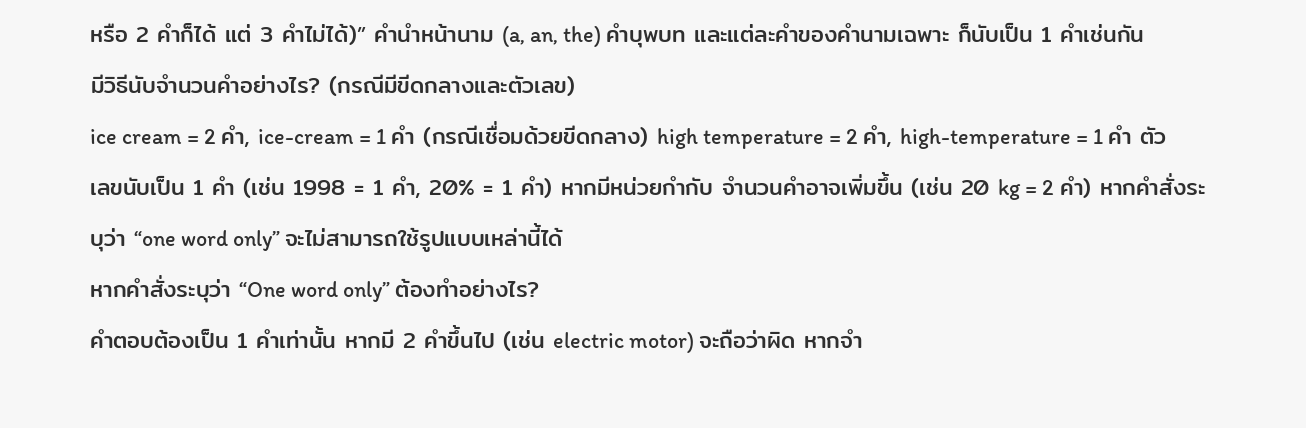หรือ 2 คำก็ได้ แต่ 3 คำไม่ได้)” คำนำหน้านาม (a, an, the) คำบุพบท และแต่ละคำของคำนามเฉพาะ ก็นับเป็น 1 คำเช่นกัน
มีวิธีนับจำนวนคำอย่างไร? (กรณีมีขีดกลางและตัวเลข)
ice cream = 2 คำ, ice-cream = 1 คำ (กรณีเชื่อมด้วยขีดกลาง) high temperature = 2 คำ, high-temperature = 1 คำ ตัวเลขนับเป็น 1 คำ (เช่น 1998 = 1 คำ, 20% = 1 คำ) หากมีหน่วยกำกับ จำนวนคำอาจเพิ่มขึ้น (เช่น 20 kg = 2 คำ) หากคำสั่งระบุว่า “one word only” จะไม่สามารถใช้รูปแบบเหล่านี้ได้
หากคำสั่งระบุว่า “One word only” ต้องทำอย่างไร?
คำตอบต้องเป็น 1 คำเท่านั้น หากมี 2 คำขึ้นไป (เช่น electric motor) จะถือว่าผิด หากจำ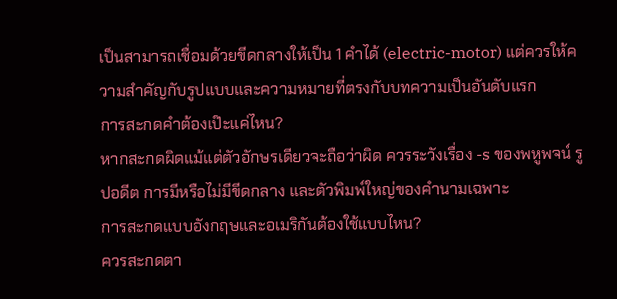เป็นสามารถเชื่อมด้วยขีดกลางให้เป็น 1 คำได้ (electric-motor) แต่ควรให้ความสำคัญกับรูปแบบและความหมายที่ตรงกับบทความเป็นอันดับแรก
การสะกดคำต้องเป๊ะแค่ไหน?
หากสะกดผิดแม้แต่ตัวอักษรเดียวจะถือว่าผิด ควรระวังเรื่อง -s ของพหูพจน์ รูปอดีต การมีหรือไม่มีขีดกลาง และตัวพิมพ์ใหญ่ของคำนามเฉพาะ
การสะกดแบบอังกฤษและอเมริกันต้องใช้แบบไหน?
ควรสะกดตา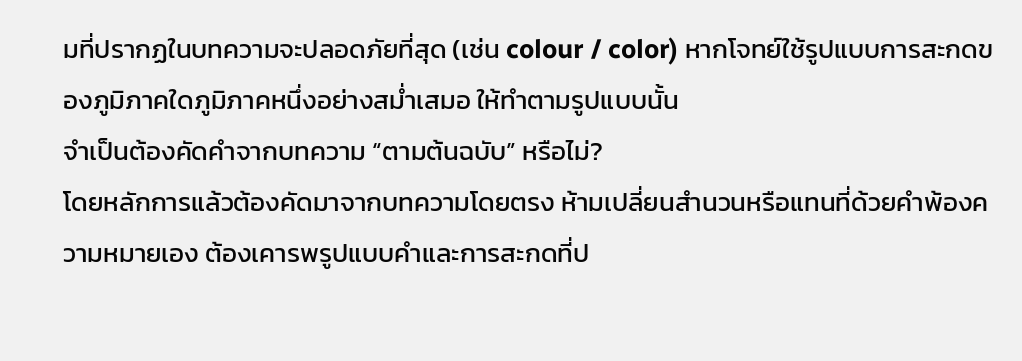มที่ปรากฏในบทความจะปลอดภัยที่สุด (เช่น colour / color) หากโจทย์ใช้รูปแบบการสะกดของภูมิภาคใดภูมิภาคหนึ่งอย่างสม่ำเสมอ ให้ทำตามรูปแบบนั้น
จำเป็นต้องคัดคำจากบทความ “ตามต้นฉบับ” หรือไม่?
โดยหลักการแล้วต้องคัดมาจากบทความโดยตรง ห้ามเปลี่ยนสำนวนหรือแทนที่ด้วยคำพ้องความหมายเอง ต้องเคารพรูปแบบคำและการสะกดที่ป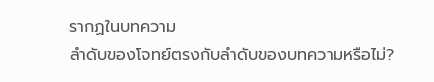รากฏในบทความ
ลำดับของโจทย์ตรงกับลำดับของบทความหรือไม่?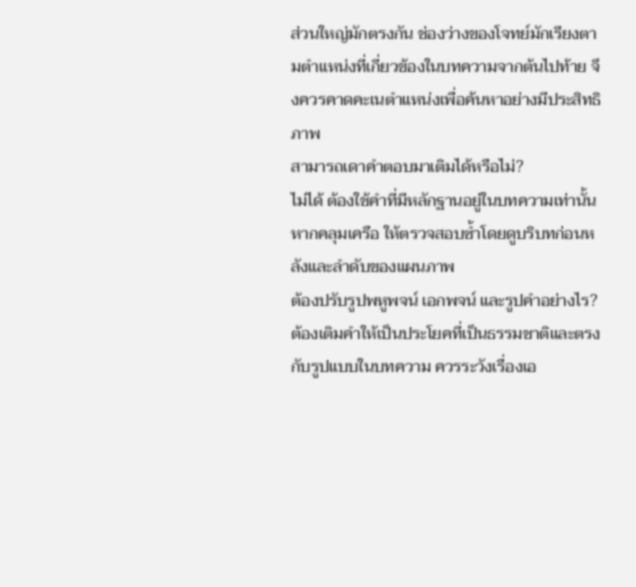ส่วนใหญ่มักตรงกัน ช่องว่างของโจทย์มักเรียงตามตำแหน่งที่เกี่ยวข้องในบทความจากต้นไปท้าย จึงควรคาดคะเนตำแหน่งเพื่อค้นหาอย่างมีประสิทธิภาพ
สามารถเดาคำตอบมาเติมได้หรือไม่?
ไม่ได้ ต้องใช้คำที่มีหลักฐานอยู่ในบทความเท่านั้น หากคลุมเครือ ให้ตรวจสอบซ้ำโดยดูบริบทก่อนหลังและลำดับของแผนภาพ
ต้องปรับรูปพหูพจน์ เอกพจน์ และรูปคำอย่างไร?
ต้องเติมคำให้เป็นประโยคที่เป็นธรรมชาติและตรงกับรูปแบบในบทความ ควรระวังเรื่องเอ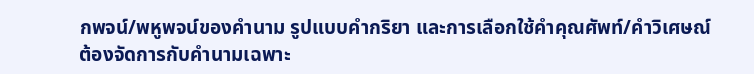กพจน์/พหูพจน์ของคำนาม รูปแบบคำกริยา และการเลือกใช้คำคุณศัพท์/คำวิเศษณ์
ต้องจัดการกับคำนามเฉพาะ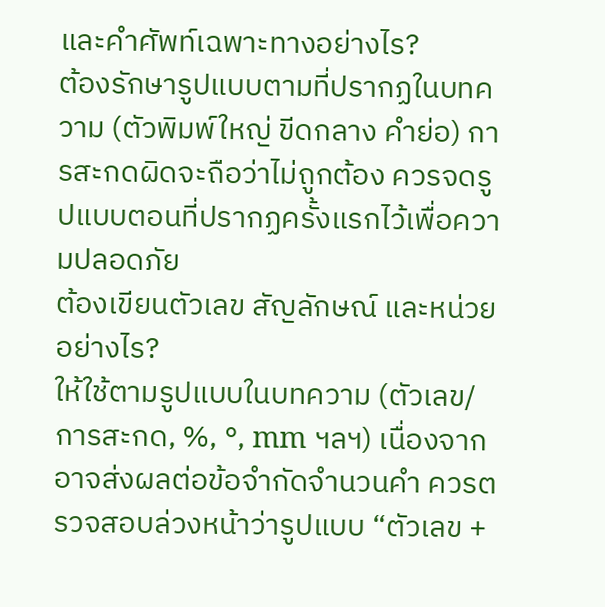และคำศัพท์เฉพาะทางอย่างไร?
ต้องรักษารูปแบบตามที่ปรากฏในบทความ (ตัวพิมพ์ใหญ่ ขีดกลาง คำย่อ) การสะกดผิดจะถือว่าไม่ถูกต้อง ควรจดรูปแบบตอนที่ปรากฏครั้งแรกไว้เพื่อความปลอดภัย
ต้องเขียนตัวเลข สัญลักษณ์ และหน่วยอย่างไร?
ให้ใช้ตามรูปแบบในบทความ (ตัวเลข/การสะกด, %, °, mm ฯลฯ) เนื่องจากอาจส่งผลต่อข้อจำกัดจำนวนคำ ควรตรวจสอบล่วงหน้าว่ารูปแบบ “ตัวเลข +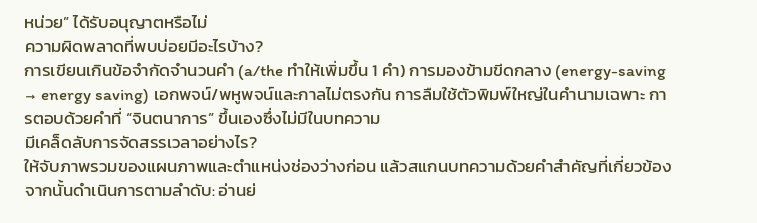หน่วย” ได้รับอนุญาตหรือไม่
ความผิดพลาดที่พบบ่อยมีอะไรบ้าง?
การเขียนเกินข้อจำกัดจำนวนคำ (a/the ทำให้เพิ่มขึ้น 1 คำ) การมองข้ามขีดกลาง (energy-saving → energy saving) เอกพจน์/พหูพจน์และกาลไม่ตรงกัน การลืมใช้ตัวพิมพ์ใหญ่ในคำนามเฉพาะ การตอบด้วยคำที่ “จินตนาการ” ขึ้นเองซึ่งไม่มีในบทความ
มีเคล็ดลับการจัดสรรเวลาอย่างไร?
ให้จับภาพรวมของแผนภาพและตำแหน่งช่องว่างก่อน แล้วสแกนบทความด้วยคำสำคัญที่เกี่ยวข้อง จากนั้นดำเนินการตามลำดับ: อ่านย่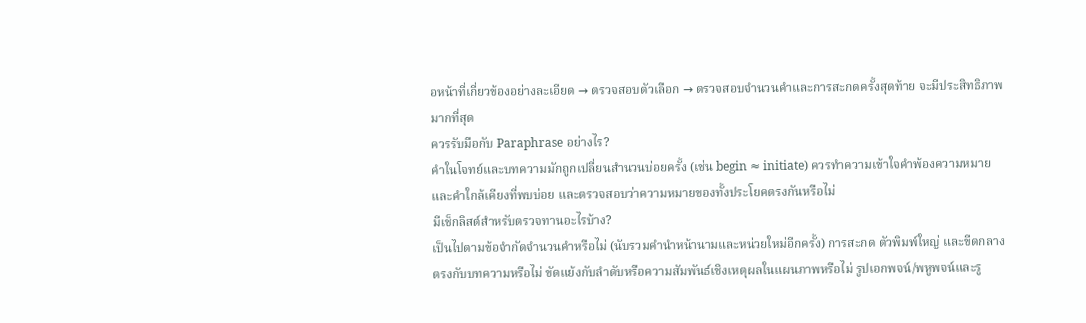อหน้าที่เกี่ยวข้องอย่างละเอียด → ตรวจสอบตัวเลือก → ตรวจสอบจำนวนคำและการสะกดครั้งสุดท้าย จะมีประสิทธิภาพมากที่สุด
ควรรับมือกับ Paraphrase อย่างไร?
คำในโจทย์และบทความมักถูกเปลี่ยนสำนวนบ่อยครั้ง (เช่น begin ≈ initiate) ควรทำความเข้าใจคำพ้องความหมายและคำใกล้เคียงที่พบบ่อย และตรวจสอบว่าความหมายของทั้งประโยคตรงกันหรือไม่
มีเช็กลิสต์สำหรับตรวจทานอะไรบ้าง?
เป็นไปตามข้อจำกัดจำนวนคำหรือไม่ (นับรวมคำนำหน้านามและหน่วยใหม่อีกครั้ง) การสะกด ตัวพิมพ์ใหญ่ และขีดกลางตรงกับบทความหรือไม่ ขัดแย้งกับลำดับหรือความสัมพันธ์เชิงเหตุผลในแผนภาพหรือไม่ รูปเอกพจน์/พหูพจน์และรู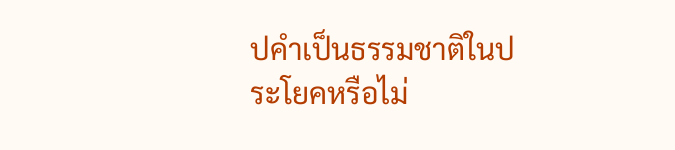ปคำเป็นธรรมชาติในประโยคหรือไม่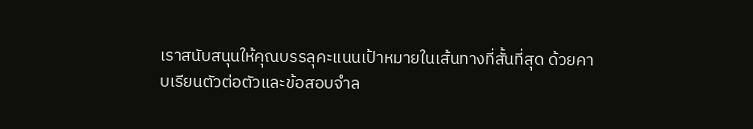เราสนับสนุนให้คุณบรรลุคะแนนเป้าหมายในเส้นทางที่สั้นที่สุด ด้วยคาบเรียนตัวต่อตัวและข้อสอบจำล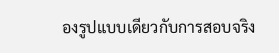องรูปแบบเดียวกับการสอบจริง